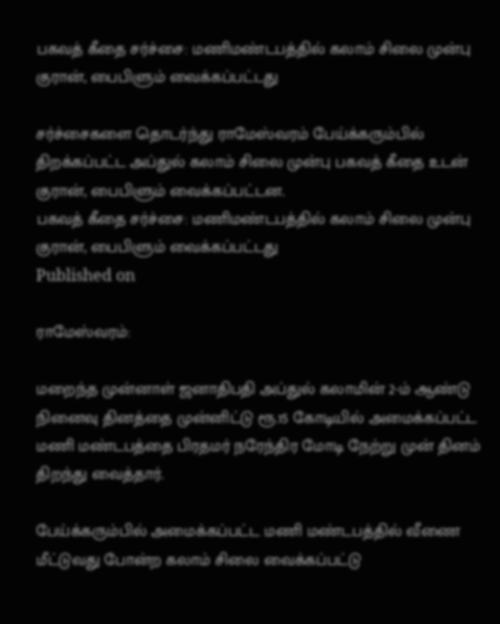பகவத் கீதை சர்ச்சை: மணிமண்டபத்தில் கலாம் சிலை முன்பு குரான், பைபிளும் வைக்கப்பட்டது

சர்ச்சைகளை தொடர்ந்து ராமேஸ்வரம் பேய்க்கரும்பில் திறக்கப்பட்ட அப்துல் கலாம் சிலை முன்பு பகவத் கீதை உடன் குரான், பைபிளும் வைக்கப்பட்டன.
பகவத் கீதை சர்ச்சை: மணிமண்டபத்தில் கலாம் சிலை முன்பு குரான், பைபிளும் வைக்கப்பட்டது
Published on

ராமேஸ்வரம்:

மறைந்த முன்னாள் ஜனாதிபதி அப்துல் கலாமின் 2-ம் ஆண்டு நினைவு தினத்தை முன்னிட்டு ரூ.15 கோடியில் அமைக்கப்பட்ட மணி மண்டபத்தை பிரதமர் நரேந்திர மோடி நேற்று முன் தினம் திறந்து வைத்தார்.

பேய்க்கரும்பில் அமைக்கப்பட்ட மணி மண்டபத்தில் வீணை மீட்டுவது போன்ற கலாம் சிலை வைக்கப்பட்டு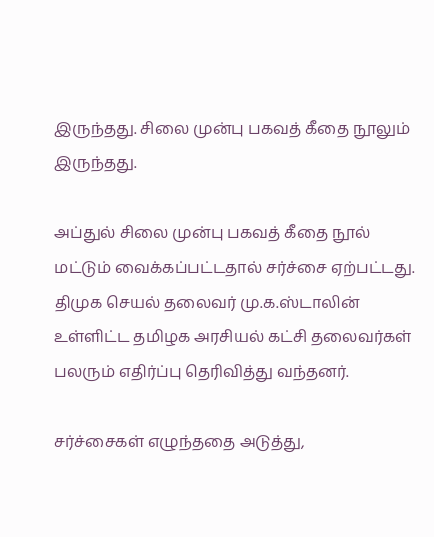இருந்தது. சிலை முன்பு பகவத் கீதை நூலும் இருந்தது.

அப்துல் சிலை முன்பு பகவத் கீதை நூல் மட்டும் வைக்கப்பட்டதால் சர்ச்சை ஏற்பட்டது. திமுக செயல் தலைவர் மு.க.ஸ்டாலின் உள்ளிட்ட தமிழக அரசியல் கட்சி தலைவர்கள் பலரும் எதிர்ப்பு தெரிவித்து வந்தனர்.

சர்ச்சைகள் எழுந்ததை அடுத்து,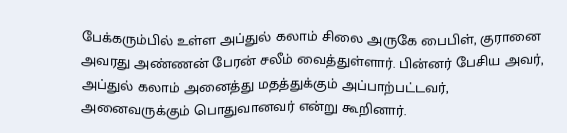பேக்கரும்பில் உள்ள அப்துல் கலாம் சிலை அருகே பைபிள், குரானை அவரது அண்ணன் பேரன் சலீம் வைத்துள்ளார். பின்னர் பேசிய அவர், அப்துல் கலாம் அனைத்து மதத்துக்கும் அப்பாற்பட்டவர், அனைவருக்கும் பொதுவானவர் என்று கூறினார்.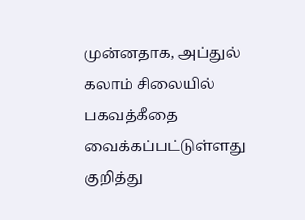முன்னதாக, அப்துல் கலாம் சிலையில் பகவத்கீதை வைக்கப்பட்டுள்ளது குறித்து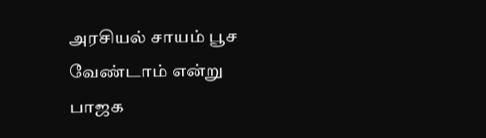அரசியல் சாயம் பூச வேண்டாம் என்று பாஜக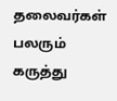தலைவர்கள் பலரும் கருத்து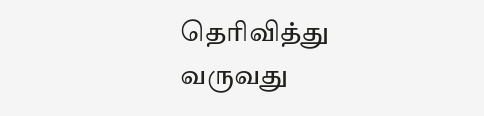தெரிவித்து வருவது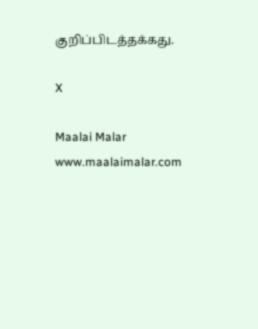குறிப்பிடத்தக்கது.

X

Maalai Malar
www.maalaimalar.com